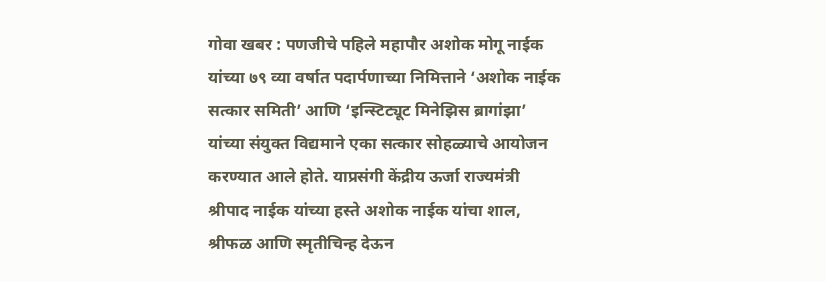गोवा खबर : पणजीचे पहिले महापौर अशोक मोगू नाईक यांच्या ७९ व्या वर्षात पदार्पणाच्या निमित्ताने ‘अशोक नाईक सत्कार समिती’ आणि ‘इन्स्टिट्यूट मिनेझिस ब्रागांझा’ यांच्या संयुक्त विद्यमाने एका सत्कार सोहळ्याचे आयोजन करण्यात आले होते. याप्रसंगी केंद्रीय ऊर्जा राज्यमंत्री श्रीपाद नाईक यांच्या हस्ते अशोक नाईक यांचा शाल, श्रीफळ आणि स्मृतीचिन्ह देऊन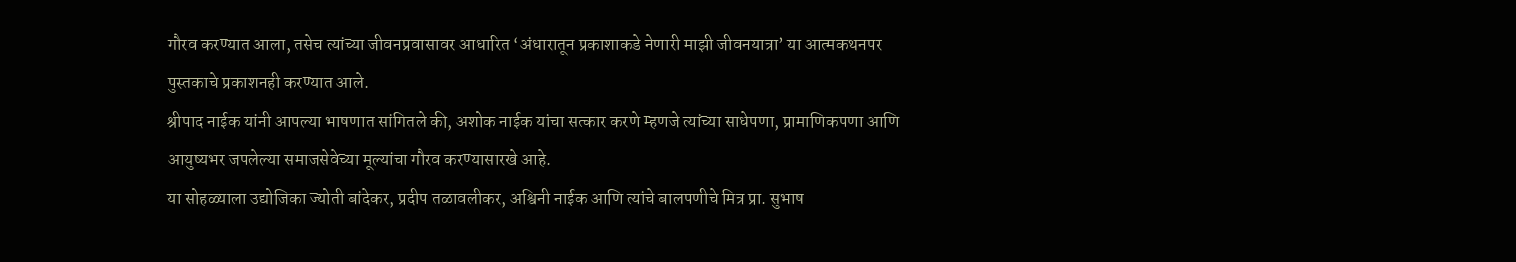गौरव करण्यात आला, तसेच त्यांच्या जीवनप्रवासावर आधारित ‘अंधारातून प्रकाशाकडे नेणारी माझी जीवनयात्रा’ या आत्मकथनपर पुस्तकाचे प्रकाशनही करण्यात आले.
श्रीपाद नाईक यांनी आपल्या भाषणात सांगितले की, अशोक नाईक यांचा सत्कार करणे म्हणजे त्यांच्या साधेपणा, प्रामाणिकपणा आणि आयुष्यभर जपलेल्या समाजसेवेच्या मूल्यांचा गौरव करण्यासारखे आहे.
या सोहळ्याला उद्योजिका ज्योती बांदेकर, प्रदीप तळावलीकर, अश्विनी नाईक आणि त्यांचे बालपणीचे मित्र प्रा. सुभाष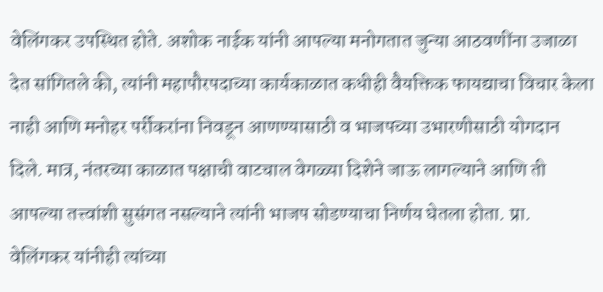वेलिंगकर उपस्थित होते. अशोक नाईक यांनी आपल्या मनोगतात जुन्या आठवणींना उजाळा देत सांगितले की, त्यांनी महापौरपदाच्या कार्यकाळात कधीही वैयक्तिक फायद्याचा विचार केला नाही आणि मनोहर पर्रीकरांना निवडून आणण्यासाठी व भाजपच्या उभारणीसाठी योगदान दिले. मात्र, नंतरच्या काळात पक्षाची वाटचाल वेगळ्या दिशेने जाऊ लागल्याने आणि ती आपल्या तत्त्वांशी सुसंगत नसल्याने त्यांनी भाजप सोडण्याचा निर्णय घेतला होता. प्रा. वेलिंगकर यांनीही त्यांच्या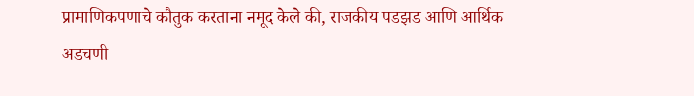प्रामाणिकपणाचे कौतुक करताना नमूद केले की, राजकीय पडझड आणि आर्थिक अडचणी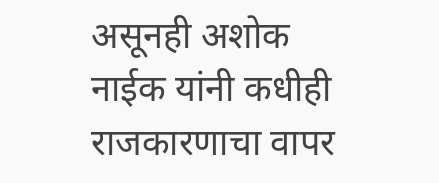असूनही अशोक नाईक यांनी कधीही राजकारणाचा वापर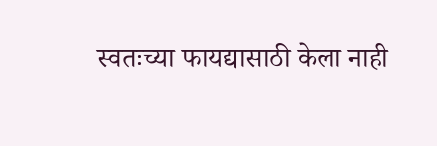स्वतःच्या फायद्यासाठी केला नाही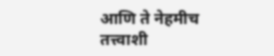आणि ते नेहमीच तत्त्वाशी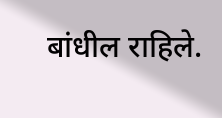बांधील राहिले.